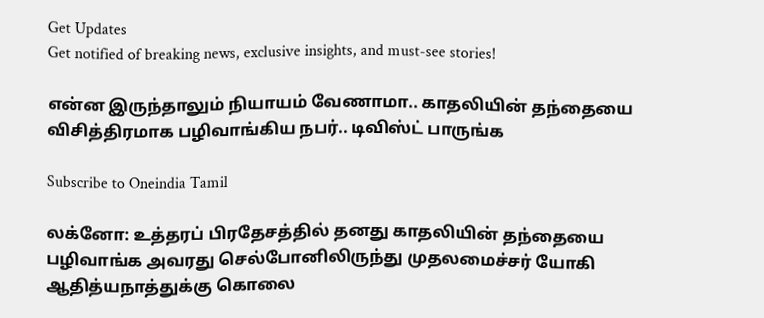Get Updates
Get notified of breaking news, exclusive insights, and must-see stories!

என்ன இருந்தாலும் நியாயம் வேணாமா.. காதலியின் தந்தையை விசித்திரமாக பழிவாங்கிய நபர்.. டிவிஸ்ட் பாருங்க

Subscribe to Oneindia Tamil

லக்னோ: உத்தரப் பிரதேசத்தில் தனது காதலியின் தந்தையை பழிவாங்க அவரது செல்போனிலிருந்து முதலமைச்சர் யோகி ஆதித்யநாத்துக்கு கொலை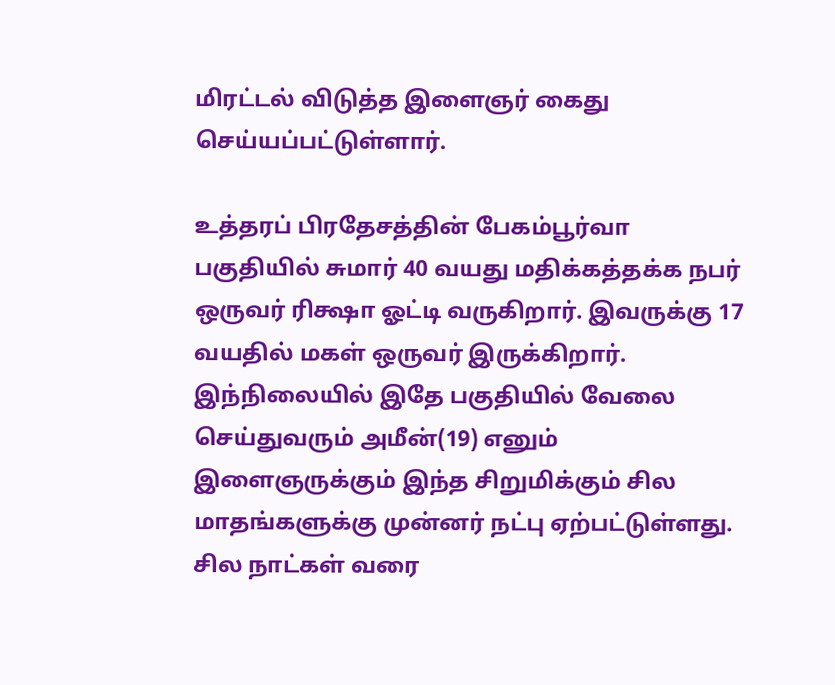மிரட்டல் விடுத்த இளைஞர் கைது செய்யப்பட்டுள்ளார்.

உத்தரப் பிரதேசத்தின் பேகம்பூர்வா பகுதியில் சுமார் 40 வயது மதிக்கத்தக்க நபர் ஒருவர் ரிக்ஷா ஓட்டி வருகிறார். இவருக்கு 17 வயதில் மகள் ஒருவர் இருக்கிறார். இந்நிலையில் இதே பகுதியில் வேலை செய்துவரும் அமீன்(19) எனும் இளைஞருக்கும் இந்த சிறுமிக்கும் சில மாதங்களுக்கு முன்னர் நட்பு ஏற்பட்டுள்ளது. சில நாட்கள் வரை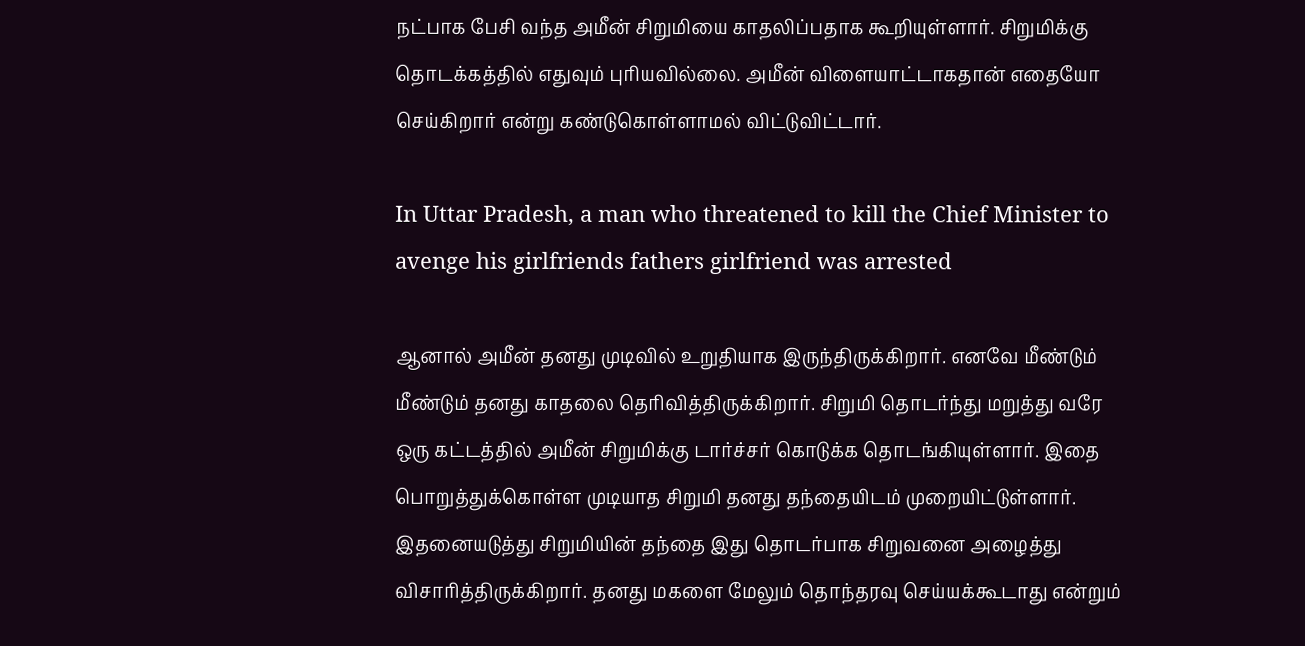நட்பாக பேசி வந்த அமீன் சிறுமியை காதலிப்பதாக கூறியுள்ளார். சிறுமிக்கு தொடக்கத்தில் எதுவும் புரியவில்லை. அமீன் விளையாட்டாகதான் எதையோ செய்கிறார் என்று கண்டுகொள்ளாமல் விட்டுவிட்டார்.

In Uttar Pradesh, a man who threatened to kill the Chief Minister to avenge his girlfriends fathers girlfriend was arrested

ஆனால் அமீன் தனது முடிவில் உறுதியாக இருந்திருக்கிறார். எனவே மீண்டும் மீண்டும் தனது காதலை தெரிவித்திருக்கிறார். சிறுமி தொடர்ந்து மறுத்து வரே ஒரு கட்டத்தில் அமீன் சிறுமிக்கு டார்ச்சர் கொடுக்க தொடங்கியுள்ளார். இதை பொறுத்துக்கொள்ள முடியாத சிறுமி தனது தந்தையிடம் முறையிட்டுள்ளார். இதனையடுத்து சிறுமியின் தந்தை இது தொடர்பாக சிறுவனை அழைத்து விசாரித்திருக்கிறார். தனது மகளை மேலும் தொந்தரவு செய்யக்கூடாது என்றும்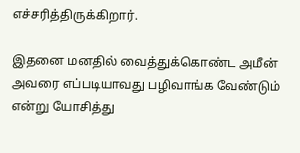எச்சரித்திருக்கிறார்.

இதனை மனதில் வைத்துக்கொண்ட அமீன் அவரை எப்படியாவது பழிவாங்க வேண்டும் என்று யோசித்து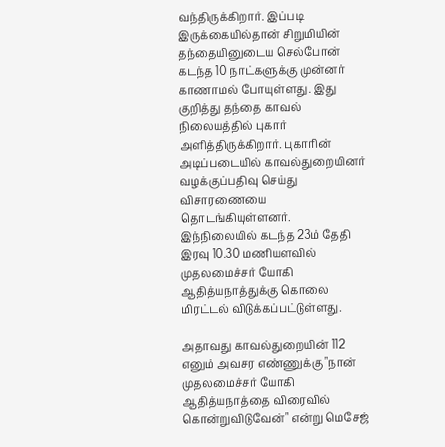வந்திருக்கிறார். இப்படி இருக்கையில்தான் சிறுமியின் தந்தையினுடைய செல்போன் கடந்த 10 நாட்களுக்கு முன்னர் காணாமல் போயுள்ளது. இது குறித்து தந்தை காவல் நிலையத்தில் புகார் அளித்திருக்கிறார். புகாரின் அடிப்படையில் காவல்துறையினர் வழக்குப்பதிவு செய்து விசாரணையை தொடங்கியுள்ளனர். இந்நிலையில் கடந்த 23ம் தேதி இரவு 10.30 மணியளவில் முதலமைச்சர் யோகி ஆதித்யநாத்துக்கு கொலை மிரட்டல் விடுக்கப்பட்டுள்ளது.

அதாவது காவல்துறையின் 112 எனும் அவசர எண்ணுக்கு "நான் முதலமைச்சர் யோகி ஆதித்யநாத்தை விரைவில் கொன்றுவிடுவேன்" என்று மெசேஜ்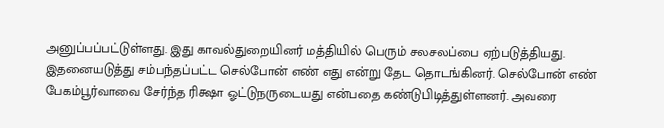அனுப்பப்பட்டுள்ளது. இது காவல்துறையினர் மத்தியில் பெரும் சலசலப்பை ஏற்படுத்தியது. இதனையடுத்து சம்பந்தப்பட்ட செல்போன் எண் எது என்று தேட தொடங்கினர். செல்போன் எண் பேகம்பூர்வாவை சேர்ந்த ரிக்ஷா ஓட்டுநருடையது என்பதை கண்டுபிடித்துள்ளனர். அவரை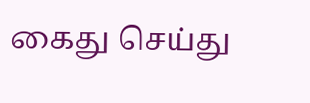கைது செய்து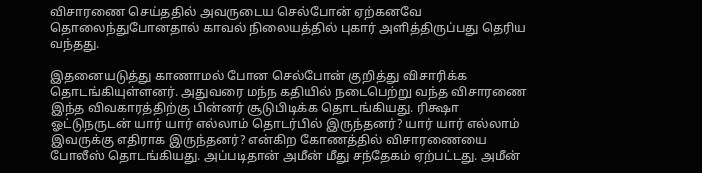விசாரணை செய்ததில் அவருடைய செல்போன் ஏற்கனவே தொலைந்துபோனதால் காவல் நிலையத்தில் புகார் அளித்திருப்பது தெரிய வந்தது.

இதனையடுத்து காணாமல் போன செல்போன் குறித்து விசாரிக்க தொடங்கியுள்ளனர். அதுவரை மந்ந கதியில் நடைபெற்று வந்த விசாரணை இந்த விவகாரத்திற்கு பின்னர் சூடுபிடிக்க தொடங்கியது. ரிக்ஷா ஓட்டுநருடன் யார் யார் எல்லாம் தொடர்பில் இருந்தனர்? யார் யார் எல்லாம் இவருக்கு எதிராக இருந்தனர்? என்கிற கோணத்தில் விசாரணையை போலீஸ் தொடங்கியது. அப்படிதான் அமீன் மீது சந்தேகம் ஏற்பட்டது. அமீன்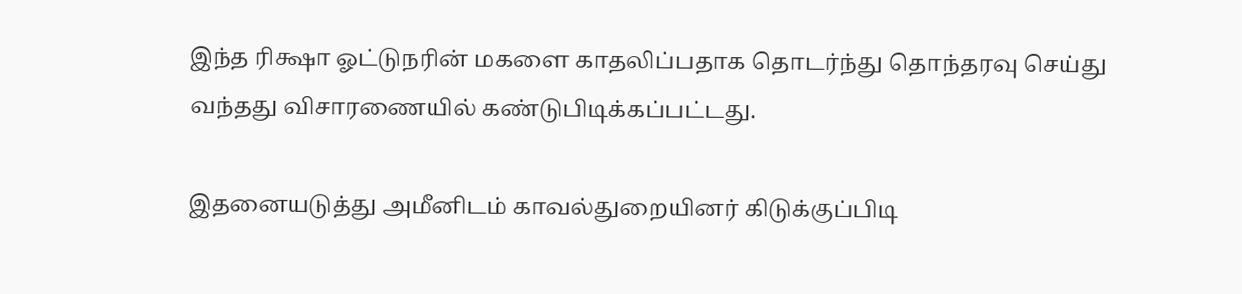இந்த ரிக்ஷா ஓட்டுநரின் மகளை காதலிப்பதாக தொடர்ந்து தொந்தரவு செய்து வந்தது விசாரணையில் கண்டுபிடிக்கப்பட்டது.

இதனையடுத்து அமீனிடம் காவல்துறையினர் கிடுக்குப்பிடி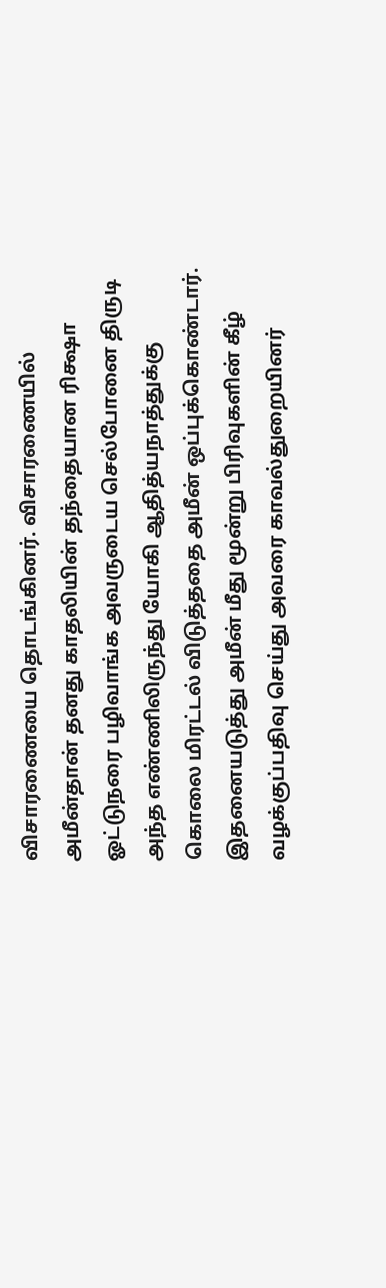விசாரணையை தொடங்கினர். விசாரணையில் அமீன்தான் தனது காதலியின் தந்தையான ரிக்ஷா ஓட்டுநரை பழிவாங்க அவருடைய செல்போனை திருடி அந்த எண்ணிலிருந்து யோகி ஆதித்யநாத்துக்கு கொலை மிரட்டல் விடுத்ததை அமீன் ஒப்புக்கொண்டார். இதனையடுத்து அமீன் மீது மூன்று பிரிவுகளின் கீழ் வழக்குப்பதிவு செய்து அவரை காவல்துறையினர்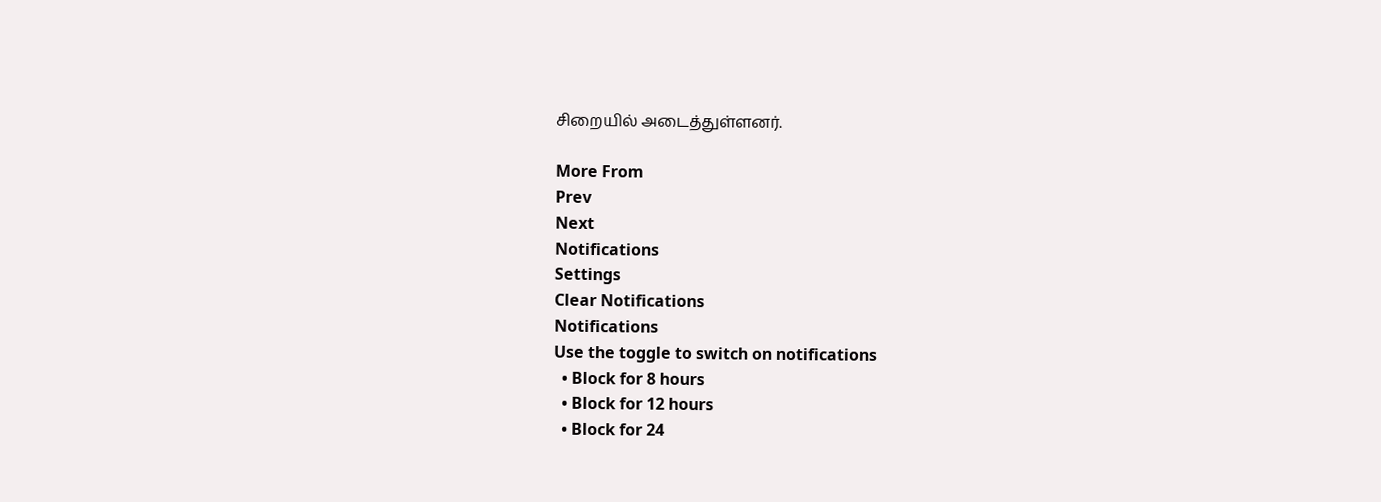சிறையில் அடைத்துள்ளனர்.

More From
Prev
Next
Notifications
Settings
Clear Notifications
Notifications
Use the toggle to switch on notifications
  • Block for 8 hours
  • Block for 12 hours
  • Block for 24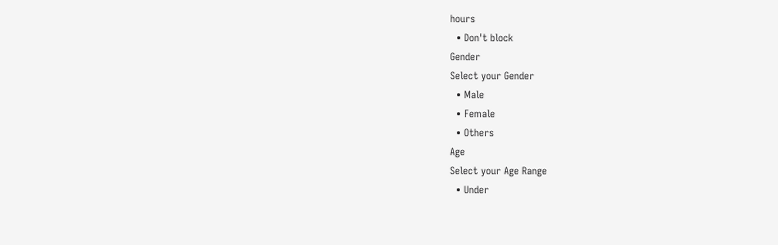hours
  • Don't block
Gender
Select your Gender
  • Male
  • Female
  • Others
Age
Select your Age Range
  • Under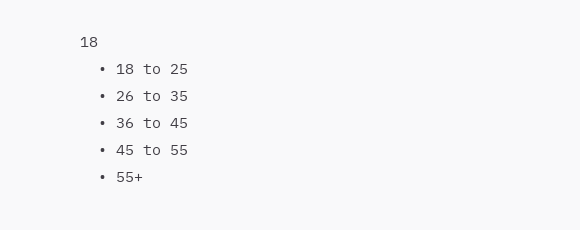18
  • 18 to 25
  • 26 to 35
  • 36 to 45
  • 45 to 55
  • 55+